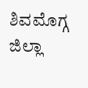ಶಿವಮೊಗ್ಗ ಜಿಲ್ಲಾ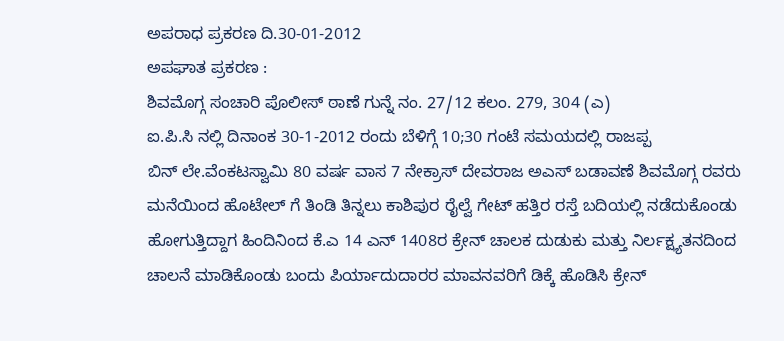ಅಪರಾಧ ಪ್ರಕರಣ ದಿ.30-01-2012
ಅಪಘಾತ ಪ್ರಕರಣ :
ಶಿವಮೊಗ್ಗ ಸಂಚಾರಿ ಪೊಲೀಸ್ ಠಾಣೆ ಗುನ್ನೆ ನಂ. 27/12 ಕಲಂ. 279, 304 (ಎ)
ಐ.ಪಿ.ಸಿ ನಲ್ಲಿ ದಿನಾಂಕ 30-1-2012 ರಂದು ಬೆಳಿಗ್ಗೆ 10;30 ಗಂಟೆ ಸಮಯದಲ್ಲಿ ರಾಜಪ್ಪ
ಬಿನ್ ಲೇ.ವೆಂಕಟಸ್ವಾಮಿ 80 ವರ್ಷ ವಾಸ 7 ನೇಕ್ರಾಸ್ ದೇವರಾಜ ಅಎಸ್ ಬಡಾವಣೆ ಶಿವಮೊಗ್ಗ ರವರು
ಮನೆಯಿಂದ ಹೊಟೇಲ್ ಗೆ ತಿಂಡಿ ತಿನ್ನಲು ಕಾಶಿಪುರ ರೈಲ್ವೆ ಗೇಟ್ ಹತ್ತಿರ ರಸ್ತೆ ಬದಿಯಲ್ಲಿ ನಡೆದುಕೊಂಡು
ಹೋಗುತ್ತಿದ್ದಾಗ ಹಿಂದಿನಿಂದ ಕೆ.ಎ 14 ಎನ್ 1408ರ ಕ್ರೇನ್ ಚಾಲಕ ದುಡುಕು ಮತ್ತು ನಿರ್ಲಕ್ಷ್ಯತನದಿಂದ
ಚಾಲನೆ ಮಾಡಿಕೊಂಡು ಬಂದು ಪಿರ್ಯಾದುದಾರರ ಮಾವನವರಿಗೆ ಡಿಕ್ಕೆ ಹೊಡಿಸಿ ಕ್ರೇನ್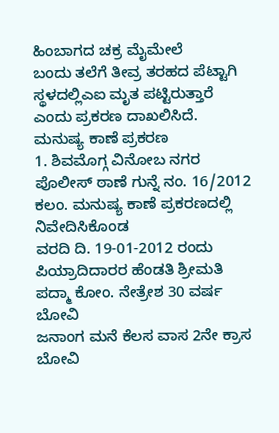ಹಿಂಬಾಗದ ಚಕ್ರ ಮೈಮೇಲೆ
ಬಂದು ತಲೆಗೆ ತೀವ್ರ ತರಹದ ಪೆಟ್ಟಾಗಿ ಸ್ಥಳದಲ್ಲಿಎಐ ಮೃತ ಪಟ್ಟಿರುತ್ತಾರೆ ಎಂದು ಪ್ರಕರಣ ದಾಖಲಿಸಿದೆ.
ಮನುಷ್ಯ ಕಾಣೆ ಪ್ರಕರಣ
1. ಶಿವಮೊಗ್ಗ ವಿನೋಬ ನಗರ ಪೊಲೀಸ್ ಠಾಣೆ ಗುನ್ನೆ ನಂ. 16/2012 ಕಲಂ. ಮನುಷ್ಯ ಕಾಣೆ ಪ್ರಕರಣದಲ್ಲಿ ನಿವೇದಿಸಿಕೊಂಡ
ವರದಿ ದಿ. 19-01-2012 ರಂದು ಪಿಯ್ರಾದಿದಾರರ ಹೆಂಡತಿ ಶ್ರೀಮತಿ ಪದ್ಮಾ ಕೋಂ. ನೇತ್ರೇಶ 30 ವರ್ಷ ಬೋವಿ
ಜನಾಂಗ ಮನೆ ಕೆಲಸ ವಾಸ 2ನೇ ಕ್ರಾಸ ಬೋವಿ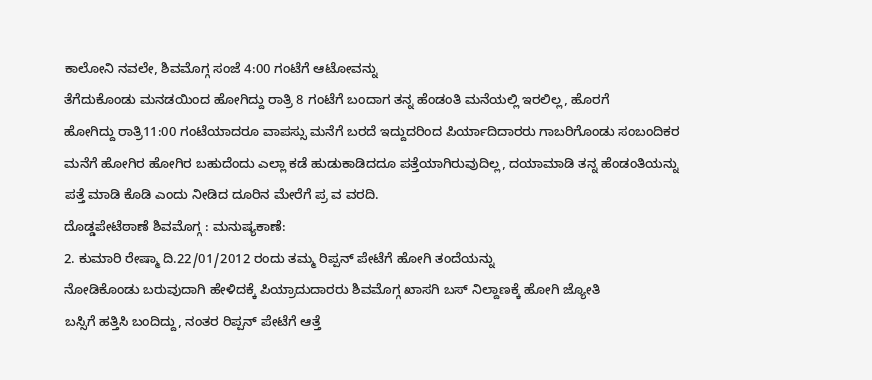ಕಾಲೋನಿ ನವಲೇ, ಶಿವಮೊಗ್ಗ ಸಂಜೆ 4:00 ಗಂಟೆಗೆ ಆಟೋವನ್ನು
ತೆಗೆದುಕೊಂಡು ಮನಡಯಿಂದ ಹೋಗಿದ್ದು ರಾತ್ರಿ 8 ಗಂಟೆಗೆ ಬಂದಾಗ ತನ್ನ ಹೆಂಡಂತಿ ಮನೆಯಲ್ಲಿ ಇರಲಿಲ್ಲ, ಹೊರಗೆ
ಹೋಗಿದ್ದು ರಾತ್ರಿ11:00 ಗಂಟೆಯಾದರೂ ವಾಪಸ್ಸು ಮನೆಗೆ ಬರದೆ ಇದ್ದುದರಿಂದ ಪಿರ್ಯಾದಿದಾರರು ಗಾಬರಿಗೊಂಡು ಸಂಬಂದಿಕರ
ಮನೆಗೆ ಹೋಗಿರ ಹೋಗಿರ ಬಹುದೆಂದು ಎಲ್ಲಾ ಕಡೆ ಹುಡುಕಾಡಿದದೂ ಪತ್ತೆಯಾಗಿರುವುದಿಲ್ಲ, ದಯಾಮಾಡಿ ತನ್ನ ಹೆಂಡಂತಿಯನ್ನು
ಪತ್ತೆ ಮಾಡಿ ಕೊಡಿ ಎಂದು ನೀಡಿದ ದೂರಿನ ಮೇರೆಗೆ ಪ್ರ ವ ವರದಿ.
ದೊಡ್ಡಪೇಟೆಠಾಣೆ ಶಿವಮೊಗ್ಗ : ಮನುಷ್ಯಕಾಣೆ:
2. ಕುಮಾರಿ ರೇಷ್ಮಾ ದಿ.22/01/2012 ರಂದು ತಮ್ಮ ರಿಪ್ಪನ್ ಪೇಟೆಗೆ ಹೋಗಿ ತಂದೆಯನ್ನು
ನೋಡಿಕೊಂಡು ಬರುವುದಾಗಿ ಹೇಳಿದಕ್ಕೆ ಪಿಯ್ರಾದುದಾರರು ಶಿವಮೊಗ್ಗ ಖಾಸಗಿ ಬಸ್ ನಿಲ್ದಾಣಕ್ಕೆ ಹೋಗಿ ಜ್ಯೋತಿ
ಬಸ್ಸಿಗೆ ಹತ್ತಿಸಿ ಬಂದಿದ್ದು, ನಂತರ ರಿಪ್ಪನ್ ಪೇಟೆಗೆ ಆತ್ತೆ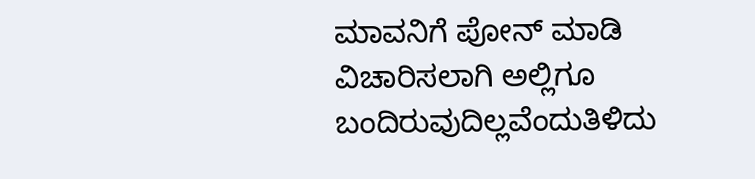ಮಾವನಿಗೆ ಪೋನ್ ಮಾಡಿ ವಿಚಾರಿಸಲಾಗಿ ಅಲ್ಲಿಗೂ ಬಂದಿರುವುದಿಲ್ಲವೆಂದುತಿಳಿದು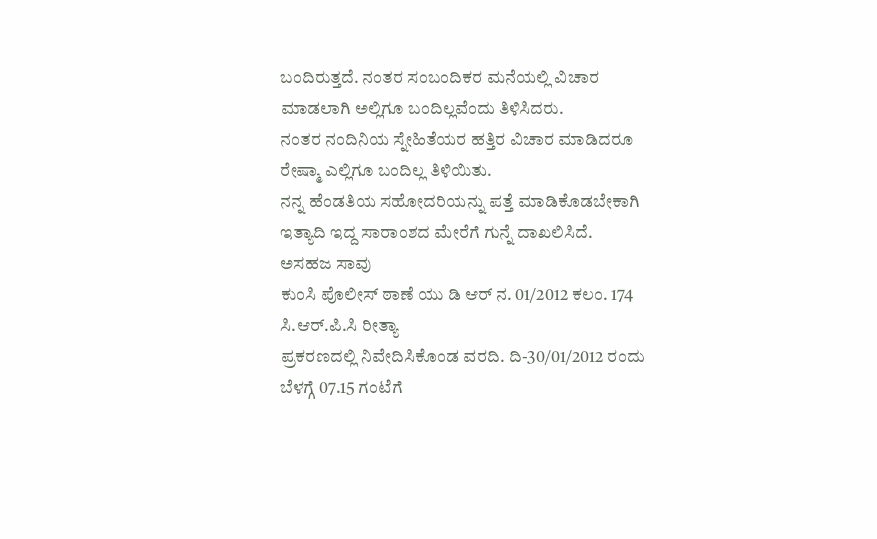ಬಂದಿರುತ್ತದೆ. ನಂತರ ಸಂಬಂದಿಕರ ಮನೆಯಲ್ಲಿ ವಿಚಾರ ಮಾಡಲಾಗಿ ಅಲ್ಲಿಗೂ ಬಂದಿಲ್ಲವೆಂದು ತಿಳಿಸಿದರು.
ನಂತರ ನಂದಿನಿಯ ಸ್ನೇಹಿತೆಯರ ಹತ್ತಿರ ವಿಚಾರ ಮಾಡಿದರೂ ರೇಷ್ಮಾ ಎಲ್ಲಿಗೂ ಬಂದಿಲ್ಲ ತಿಳಿಯಿತು.
ನನ್ನ ಹೆಂಡತಿಯ ಸಹೋದರಿಯನ್ನು ಪತ್ತೆ ಮಾಡಿಕೊಡಬೇಕಾಗಿ ಇತ್ಯಾದಿ ಇದ್ದ ಸಾರಾಂಶದ ಮೇರೆಗೆ ಗುನ್ನೆ ದಾಖಲಿಸಿದೆ.
ಅಸಹಜ ಸಾವು
ಕುಂಸಿ ಪೊಲೀಸ್ ಠಾಣೆ ಯು ಡಿ ಆರ್ ನ. 01/2012 ಕಲಂ. 174 ಸಿ.ಆರ್.ಪಿ.ಸಿ ರೀತ್ಯಾ
ಪ್ರಕರಣದಲ್ಲಿ ನಿವೇದಿಸಿಕೊಂಡ ವರದಿ. ದಿ-30/01/2012 ರಂದು ಬೆಳಗ್ಗೆ 07.15 ಗಂಟೆಗೆ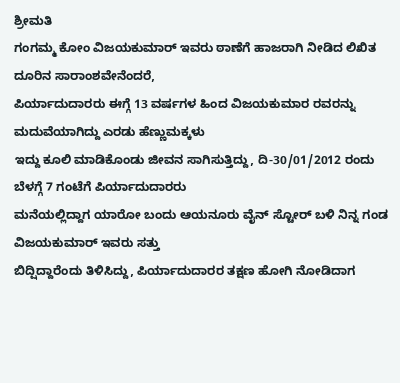ಶ್ರೀಮತಿ
ಗಂಗಮ್ಮ ಕೋಂ ವಿಜಯಕುಮಾರ್ ಇವರು ಠಾಣೆಗೆ ಹಾಜರಾಗಿ ನೀಡಿದ ಲಿಖಿತ ದೂರಿನ ಸಾರಾಂಶವೇನೆಂದರೆ,
ಪಿರ್ಯಾದುದಾರರು ಈಗ್ಗೆ 13 ವರ್ಷಗಳ ಹಿಂದ ವಿಜಯಕುಮಾರ ರವರನ್ನು ಮದುವೆಯಾಗಿದ್ದು ಎರಡು ಹೆಣ್ಣುಮಕ್ಕಳು
ಇದ್ದು ಕೂಲಿ ಮಾಡಿಕೊಂಡು ಜೀವನ ಸಾಗಿಸುತ್ತಿದ್ದು, ದಿ-30/01/2012 ರಂದು ಬೆಳಗ್ಗೆ 7 ಗಂಟೆಗೆ ಪಿರ್ಯಾದುದಾರರು
ಮನೆಯಲ್ಲಿದ್ದಾಗ ಯಾರೋ ಬಂದು ಆಯನೂರು ವೈನ್ ಸ್ಟೋರ್ ಬಳಿ ನಿನ್ನ ಗಂಡ ವಿಜಯಕುಮಾರ್ ಇವರು ಸತ್ತು
ಬಿದ್ಷಿದ್ದಾರೆಂದು ತಿಳಿಸಿದ್ದು, ಪಿರ್ಯಾದುದಾರರ ತಕ್ಷಣ ಹೋಗಿ ನೋಡಿದಾಗ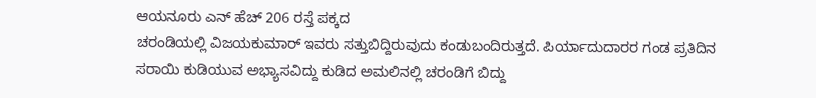ಆಯನೂರು ಎನ್ ಹೆಚ್ 206 ರಸ್ತೆ ಪಕ್ಕದ
ಚರಂಡಿಯಲ್ಲಿ ವಿಜಯಕುಮಾರ್ ಇವರು ಸತ್ತುಬಿದ್ದಿರುವುದು ಕಂಡುಬಂದಿರುತ್ತದೆ. ಪಿರ್ಯಾದುದಾರರ ಗಂಡ ಪ್ರತಿದಿನ
ಸರಾಯಿ ಕುಡಿಯುವ ಅಭ್ಯಾಸವಿದ್ದು ಕುಡಿದ ಅಮಲಿನಲ್ಲಿ ಚರಂಡಿಗೆ ಬಿದ್ದು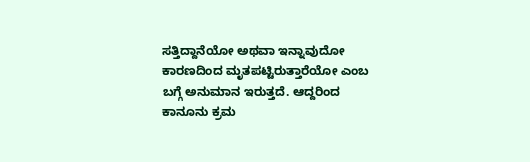ಸತ್ತಿದ್ದಾನೆಯೋ ಅಥವಾ ಇನ್ನಾವುದೋ
ಕಾರಣದಿಂದ ಮೃತಪಟ್ಟಿರುತ್ತಾರೆಯೋ ಎಂಬ ಬಗ್ಗೆ ಅನುಮಾನ ಇರುತ್ತದೆ. ಆದ್ದರಿಂದ ಕಾನೂನು ಕ್ರಮ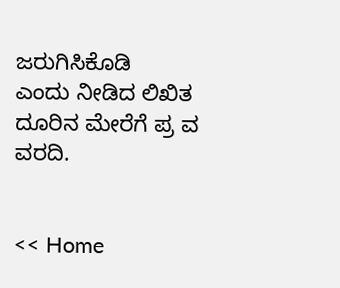ಜರುಗಿಸಿಕೊಡಿ
ಎಂದು ನೀಡಿದ ಲಿಖಿತ ದೂರಿನ ಮೇರೆಗೆ ಪ್ರ ವ ವರದಿ.


<< Home